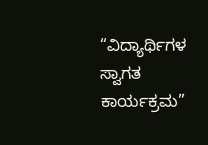“ವಿದ್ಯಾರ್ಥಿಗಳ ಸ್ವಾಗತ ಕಾರ್ಯಕ್ರಮ”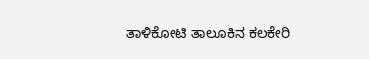ತಾಳಿಕೋಟಿ ತಾಲೂಕಿನ ಕಲಕೇರಿ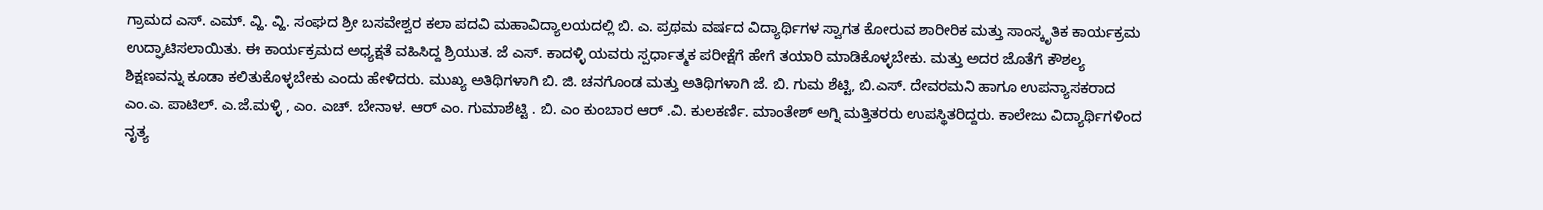ಗ್ರಾಮದ ಎಸ್. ಎಮ್. ವ್ಹಿ. ವ್ಹಿ. ಸಂಘದ ಶ್ರೀ ಬಸವೇಶ್ವರ ಕಲಾ ಪದವಿ ಮಹಾವಿದ್ಯಾಲಯದಲ್ಲಿ ಬಿ. ಎ. ಪ್ರಥಮ ವರ್ಷದ ವಿದ್ಯಾರ್ಥಿಗಳ ಸ್ವಾಗತ ಕೋರುವ ಶಾರೀರಿಕ ಮತ್ತು ಸಾಂಸ್ಕೃತಿಕ ಕಾರ್ಯಕ್ರಮ ಉದ್ಘಾಟಿಸಲಾಯಿತು. ಈ ಕಾರ್ಯಕ್ರಮದ ಅಧ್ಯಕ್ಷತೆ ವಹಿಸಿದ್ದ ಶ್ರಿಯುತ. ಜೆ ಎಸ್. ಕಾದಳ್ಳಿ ಯವರು ಸ್ಪರ್ಧಾತ್ಮಕ ಪರೀಕ್ಷೆಗೆ ಹೇಗೆ ತಯಾರಿ ಮಾಡಿಕೊಳ್ಳಬೇಕು. ಮತ್ತು ಅದರ ಜೊತೆಗೆ ಕೌಶಲ್ಯ ಶಿಕ್ಷಣವನ್ನು ಕೂಡಾ ಕಲಿತುಕೊಳ್ಳಬೇಕು ಎಂದು ಹೇಳಿದರು. ಮುಖ್ಯ ಅತಿಥಿಗಳಾಗಿ ಬಿ. ಜಿ. ಚನಗೊಂಡ ಮತ್ತು ಅತಿಥಿಗಳಾಗಿ ಜೆ. ಬಿ. ಗುಮ ಶೆಟ್ಟಿ, ಬಿ.ಎಸ್. ದೇವರಮನಿ ಹಾಗೂ ಉಪನ್ಯಾಸಕರಾದ ಎಂ.ಎ. ಪಾಟಿಲ್. ಎ.ಜೆ.ಮಳ್ಳಿ , ಎಂ. ಎಚ್. ಬೇನಾಳ. ಆರ್ ಎಂ. ಗುಮಾಶೆಟ್ಟಿ . ಬಿ. ಎಂ ಕುಂಬಾರ ಆರ್ .ವಿ. ಕುಲಕರ್ಣಿ. ಮಾಂತೇಶ್ ಅಗ್ನಿ ಮತ್ತಿತರರು ಉಪಸ್ಥಿತರಿದ್ದರು. ಕಾಲೇಜು ವಿದ್ಯಾರ್ಥಿಗಳಿಂದ ನೃತ್ಯ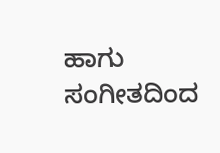ಹಾಗು ಸಂಗೀತದಿಂದ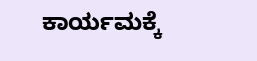ಕಾರ್ಯಮಕ್ಕೆ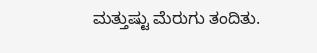ಮತ್ತುಷ್ಟು ಮೆರುಗು ತಂದಿತು.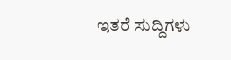ಇತರೆ ಸುದ್ದಿಗಳು